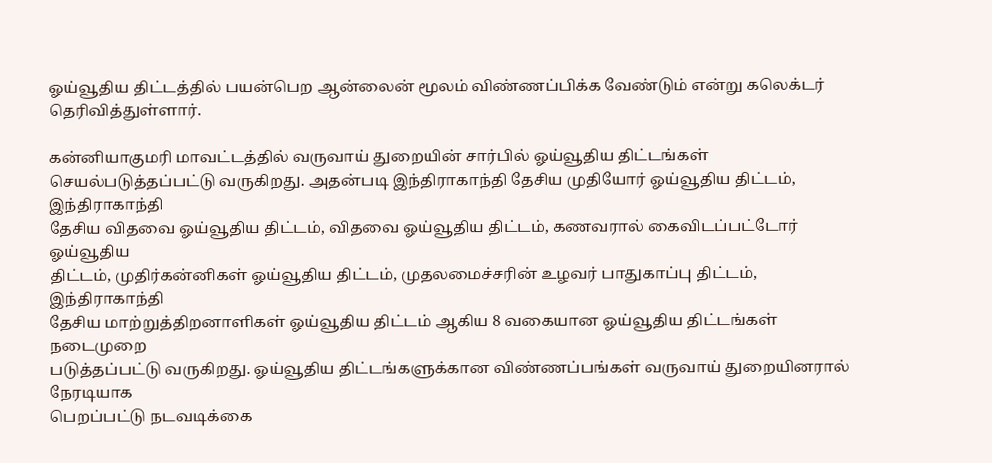ஓய்வூதிய திட்டத்தில் பயன்பெற ஆன்லைன் மூலம் விண்ணப்பிக்க வேண்டும் என்று கலெக்டர்
தெரிவித்துள்ளார்.

கன்னியாகுமரி மாவட்டத்தில் வருவாய் துறையின் சார்பில் ஓய்வூதிய திட்டங்கள்
செயல்படுத்தப்பட்டு வருகிறது. அதன்படி இந்திராகாந்தி தேசிய முதியோர் ஓய்வூதிய திட்டம், இந்திராகாந்தி
தேசிய விதவை ஓய்வூதிய திட்டம், விதவை ஓய்வூதிய திட்டம், கணவரால் கைவிடப்பட்டோர் ஓய்வூதிய
திட்டம், முதிர்கன்னிகள் ஓய்வூதிய திட்டம், முதலமைச்சரின் உழவர் பாதுகாப்பு திட்டம், இந்திராகாந்தி
தேசிய மாற்றுத்திறனாளிகள் ஓய்வூதிய திட்டம் ஆகிய 8 வகையான ஓய்வூதிய திட்டங்கள் நடைமுறை
படுத்தப்பட்டு வருகிறது. ஓய்வூதிய திட்டங்களுக்கான விண்ணப்பங்கள் வருவாய் துறையினரால் நேரடியாக
பெறப்பட்டு நடவடிக்கை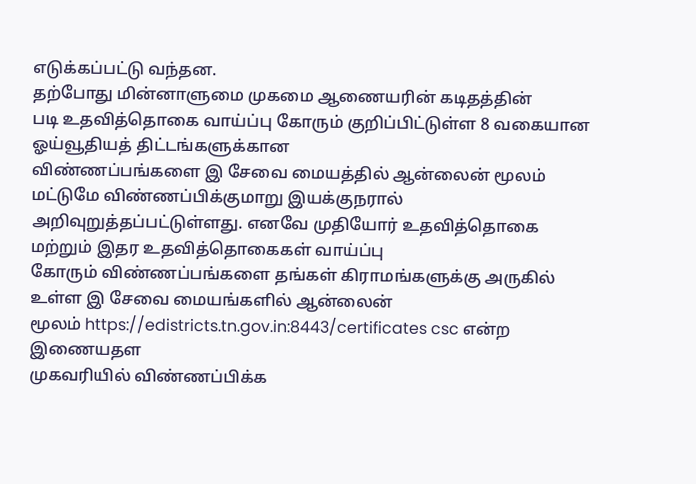எடுக்கப்பட்டு வந்தன.
தற்போது மின்னாளுமை முகமை ஆணையரின் கடிதத்தின்
படி உதவித்தொகை வாய்ப்பு கோரும் குறிப்பிட்டுள்ள 8 வகையான ஓய்வூதியத் திட்டங்களுக்கான
விண்ணப்பங்களை இ சேவை மையத்தில் ஆன்லைன் மூலம் மட்டுமே விண்ணப்பிக்குமாறு இயக்குநரால்
அறிவுறுத்தப்பட்டுள்ளது. எனவே முதியோர் உதவித்தொகை மற்றும் இதர உதவித்தொகைகள் வாய்ப்பு
கோரும் விண்ணப்பங்களை தங்கள் கிராமங்களுக்கு அருகில் உள்ள இ சேவை மையங்களில் ஆன்லைன்
மூலம் https://edistricts.tn.gov.in:8443/certificates csc என்ற இணையதள
முகவரியில் விண்ணப்பிக்க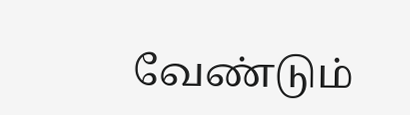வேண்டும்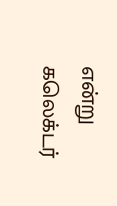என்று கலெக்டர்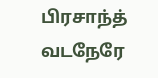பிரசாந்த் வடநேரே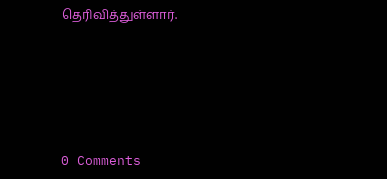தெரிவித்துள்ளார்.






0 Comments